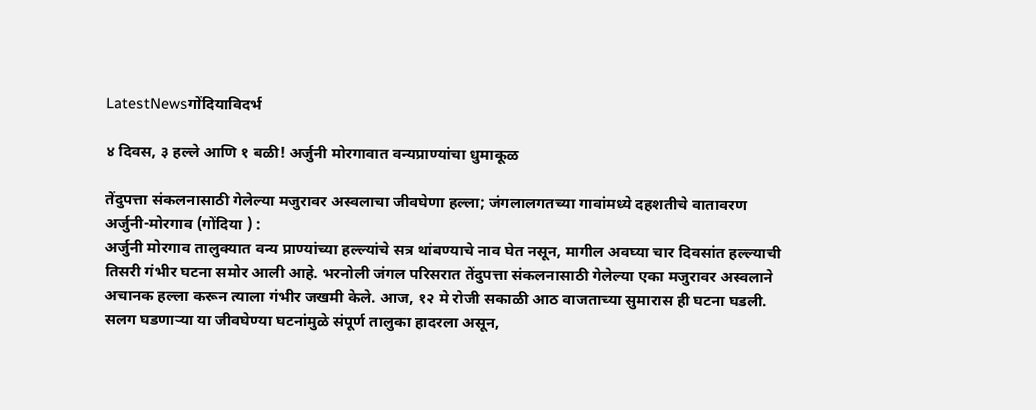LatestNewsगोंदियाविदर्भ

४ दिवस, ३ हल्ले आणि १ बळी! अर्जुनी मोरगावात वन्यप्राण्यांचा धुमाकूळ

तेंदुपत्ता संकलनासाठी गेलेल्या मजुरावर अस्वलाचा जीवघेणा हल्ला; जंगलालगतच्या गावांमध्ये दहशतीचे वातावरण
अर्जुनी-मोरगाव (गोंदिया ) :
अर्जुनी मोरगाव तालुक्यात वन्य प्राण्यांच्या हल्ल्यांचे सत्र थांबण्याचे नाव घेत नसून, मागील अवघ्या चार दिवसांत हल्ल्याची तिसरी गंभीर घटना समोर आली आहे. भरनोली जंगल परिसरात तेंदुपत्ता संकलनासाठी गेलेल्या एका मजुरावर अस्वलाने अचानक हल्ला करून त्याला गंभीर जखमी केले. आज, १२ मे रोजी सकाळी आठ वाजताच्या सुमारास ही घटना घडली. सलग घडणाऱ्या या जीवघेण्या घटनांमुळे संपूर्ण तालुका हादरला असून,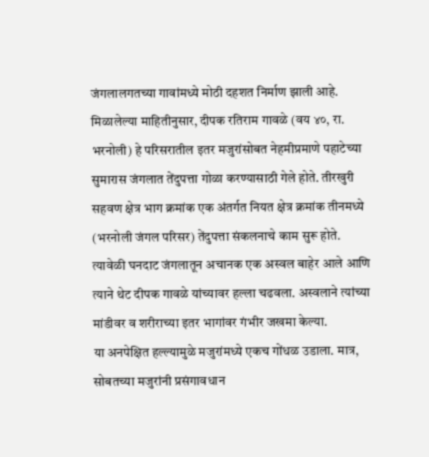जंगलालगतच्या गावांमध्ये मोठी दहशत निर्माण झाली आहे.
मिळालेल्या माहितीनुसार, दीपक रतिराम गावळे (वय ४०, रा. भरनोली) हे परिसरातील इतर मजुरांसोबत नेहमीप्रमाणे पहाटेच्या सुमारास जंगलात तेंदुपत्ता गोळा करण्यासाठी गेले होते. तीरखुरी सहवण क्षेत्र भाग क्रमांक एक अंतर्गत नियत क्षेत्र क्रमांक तीनमध्ये (भरनोली जंगल परिसर) तेंदुपत्ता संकलनाचे काम सुरू होते. त्यावेळी घनदाट जंगलातून अचानक एक अस्वल बाहेर आले आणि त्याने थेट दीपक गावळे यांच्यावर हल्ला चढवला. अस्वलाने त्यांच्या मांडीवर व शरीराच्या इतर भागांवर गंभीर जखमा केल्या.
या अनपेक्षित हल्ल्यामुळे मजुरांमध्ये एकच गोंधळ उडाला. मात्र, सोबतच्या मजुरांनी प्रसंगावधान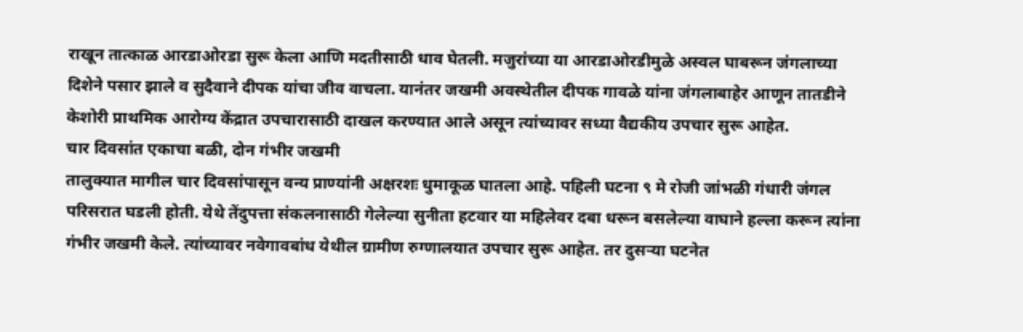राखून तात्काळ आरडाओरडा सुरू केला आणि मदतीसाठी धाव घेतली. मजुरांच्या या आरडाओरडीमुळे अस्वल घाबरून जंगलाच्या दिशेने पसार झाले व सुदैवाने दीपक यांचा जीव वाचला. यानंतर जखमी अवस्थेतील दीपक गावळे यांना जंगलाबाहेर आणून तातडीने केशोरी प्राथमिक आरोग्य केंद्रात उपचारासाठी दाखल करण्यात आले असून त्यांच्यावर सध्या वैद्यकीय उपचार सुरू आहेत.
चार दिवसांत एकाचा बळी, दोन गंभीर जखमी
तालुक्यात मागील चार दिवसांपासून वन्य प्राण्यांनी अक्षरशः धुमाकूळ घातला आहे. पहिली घटना ९ मे रोजी जांभळी गंधारी जंगल परिसरात घडली होती. येथे तेंदुपत्ता संकलनासाठी गेलेल्या सुनीता हटवार या महिलेवर दबा धरून बसलेल्या वाघाने हल्ला करून त्यांना गंभीर जखमी केले. त्यांच्यावर नवेगावबांध येथील ग्रामीण रुग्णालयात उपचार सुरू आहेत. तर दुसऱ्या घटनेत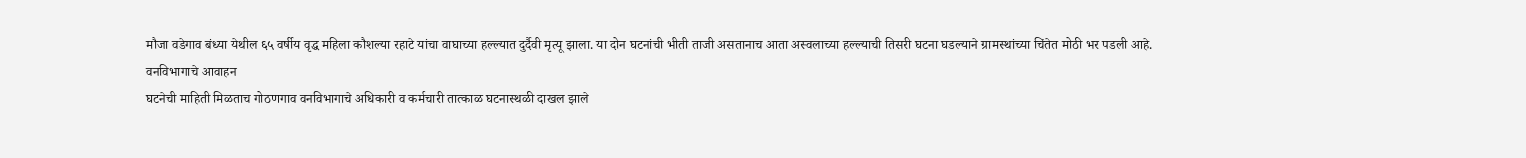मौजा वडेगाव बंध्या येथील ६५ वर्षीय वृद्ध महिला कौशल्या रहाटे यांचा वाघाच्या हल्ल्यात दुर्दैवी मृत्यू झाला. या दोन घटनांची भीती ताजी असतानाच आता अस्वलाच्या हल्ल्याची तिसरी घटना घडल्याने ग्रामस्थांच्या चिंतेत मोठी भर पडली आहे.
वनविभागाचे आवाहन
घटनेची माहिती मिळताच गोठणगाव वनविभागाचे अधिकारी व कर्मचारी तात्काळ घटनास्थळी दाखल झाले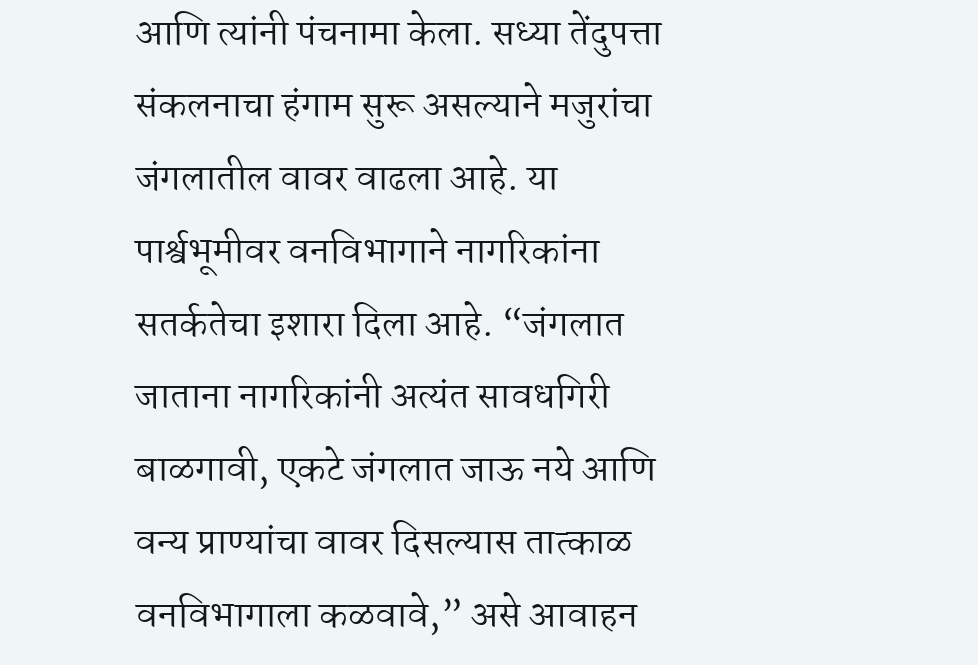आणि त्यांनी पंचनामा केला. सध्या तेंदुपत्ता संकलनाचा हंगाम सुरू असल्याने मजुरांचा जंगलातील वावर वाढला आहे. या पार्श्वभूमीवर वनविभागाने नागरिकांना सतर्कतेचा इशारा दिला आहे. “जंगलात जाताना नागरिकांनी अत्यंत सावधगिरी बाळगावी, एकटे जंगलात जाऊ नये आणि वन्य प्राण्यांचा वावर दिसल्यास तात्काळ वनविभागाला कळवावे,” असे आवाहन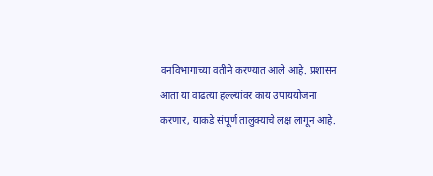वनविभागाच्या वतीने करण्यात आले आहे. प्रशासन आता या वाढत्या हल्ल्यांवर काय उपाययोजना करणार, याकडे संपूर्ण तालुक्याचे लक्ष लागून आहे.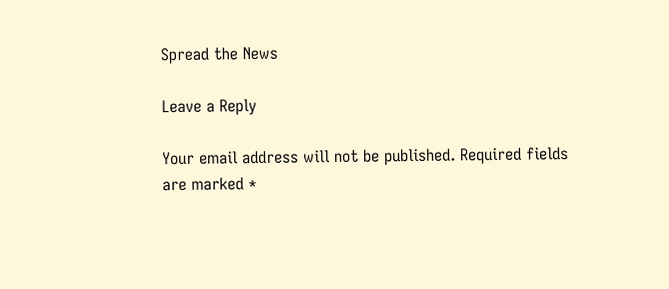Spread the News

Leave a Reply

Your email address will not be published. Required fields are marked *